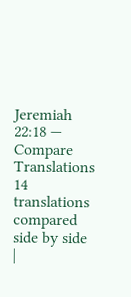Jeremiah 22:18 — Compare Translations
14 translations compared side by side
|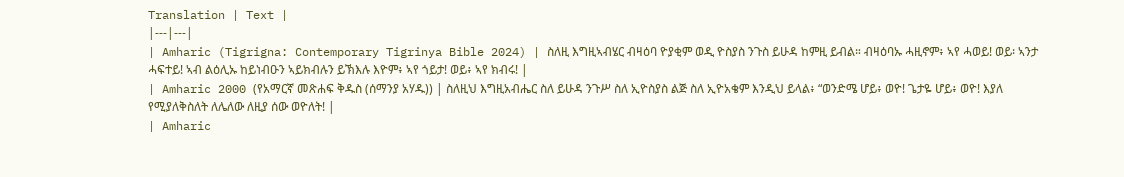Translation | Text |
|---|---|
| Amharic (Tigrigna: Contemporary Tigrinya Bible 2024) | ስለዚ እግዚኣብሄር ብዛዕባ ዮያቂም ወዲ ዮስያስ ንጉስ ይሁዳ ከምዚ ይብል። ብዛዕባኡ ሓዚኖም፥ ኣየ ሓወይ! ወይ፡ ኣንታ ሓፍተይ! ኣብ ልዕሊኡ ከይነብዑን ኣይክብሉን ይኽእሉ እዮም፥ ኣየ ጎይታ! ወይ፥ ኣየ ክብሩ! |
| Amharic 2000 (የአማርኛ መጽሐፍ ቅዱስ (ሰማንያ አሃዱ)) | ስለዚህ እግዚአብሔር ስለ ይሁዳ ንጉሥ ስለ ኢዮስያስ ልጅ ስለ ኢዮአቄም እንዲህ ይላል፥ “ወንድሜ ሆይ፥ ወዮ! ጌታዬ ሆይ፥ ወዮ! እያለ የሚያለቅስለት ለሌለው ለዚያ ሰው ወዮለት! |
| Amharic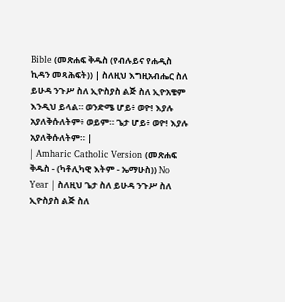Bible (መጽሐፍ ቅዱስ (የብሉይና የሐዲስ ኪዳን መጻሕፍት)) | ስለዚህ እግዚአብሔር ስለ ይሁዳ ንጉሥ ስለ ኢዮስያስ ልጅ ስለ ኢዮአቄም እንዲህ ይላል። ወንድሜ ሆይ፥ ወዮ! እያሉ አያለቅሱለትም፥ ወይም። ጌታ ሆይ፥ ወዮ! እያሉ አያለቅሱለትም። |
| Amharic Catholic Version (መጽሐፍ ቅዱስ - (ካቶሊካዊ እትም - ኤማሁስ)) No Year | ስለዚህ ጌታ ስለ ይሁዳ ንጉሥ ስለ ኢዮስያስ ልጅ ስለ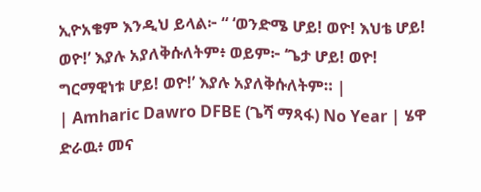ኢዮአቄም እንዲህ ይላል፦ “ ‘ወንድሜ ሆይ! ወዮ! እህቴ ሆይ! ወዮ!’ እያሉ አያለቅሱለትም፥ ወይም፦ ‘ጌታ ሆይ! ወዮ! ግርማዊነቱ ሆይ! ወዮ!’ እያሉ አያለቅሱለትም። |
| Amharic Dawro DFBE (ጌሻ ማጻፋ) No Year | ሄዋ ድራዉ፥ መና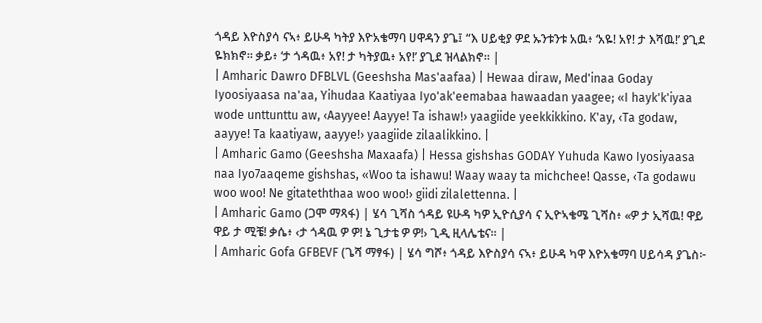ጎዳይ እዮስያሳ ናኣ፥ ይሁዳ ካትያ እዮአቄማባ ሀዋዳን ያጌ፤ “እ ሀይቂያ ዎደ ኡንቱንቱ አዉ፥ ‘አዬ! አየ! ታ እሻዉ!’ ያጊደ ዬክክኖ። ቃይ፥ ‘ታ ጎዳዉ፥ አየ! ታ ካትያዉ፥ አየ!’ ያጊደ ዝላልክኖ። |
| Amharic Dawro DFBLVL (Geeshsha Mas'aafaa) | Hewaa diraw, Med'inaa Goday Iyoosiyaasa na'aa, Yihudaa Kaatiyaa Iyo'ak'eemabaa hawaadan yaagee; «I hayk'k'iyaa wode unttunttu aw, ‹Aayyee! Aayye! Ta ishaw!› yaagiide yeekkikkino. K'ay, ‹Ta godaw, aayye! Ta kaatiyaw, aayye!› yaagiide zilaalikkino. |
| Amharic Gamo (Geeshsha Maxaafa) | Hessa gishshas GODAY Yuhuda Kawo Iyosiyaasa naa Iyo7aaqeme gishshas, «Woo ta ishawu! Waay waay ta michchee! Qasse, ‹Ta godawu woo woo! Ne gitateththaa woo woo!› giidi zilalettenna. |
| Amharic Gamo (ጋሞ ማጻፋ) | ሄሳ ጊሻስ ጎዳይ ዩሁዳ ካዎ ኢዮሲያሳ ና ኢዮኣቄሜ ጊሻስ፥ «ዎ ታ ኢሻዉ! ዋይ ዋይ ታ ሚቼ! ቃሴ፥ ‹ታ ጎዳዉ ዎ ዎ! ኔ ጊታቴ ዎ ዎ!› ጊዲ ዚላሌቴና። |
| Amharic Gofa GFBEVF (ጌሻ ማፃፋ) | ሄሳ ግሾ፥ ጎዳይ እዮስያሳ ናኣ፥ ይሁዳ ካዋ እዮአቄማባ ሀይሳዳ ያጌስ፦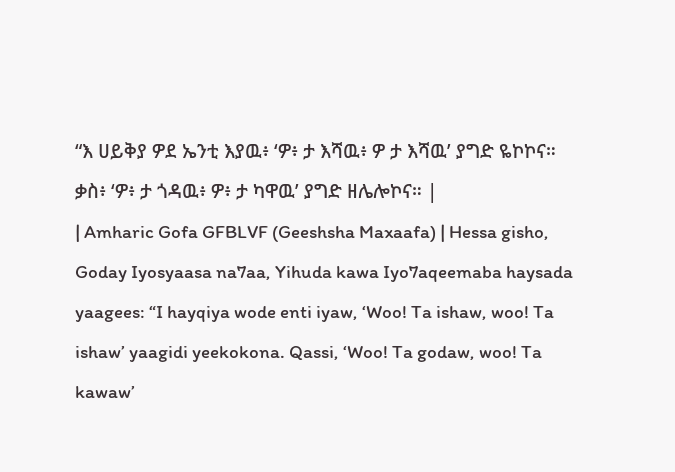“እ ሀይቅያ ዎደ ኤንቲ እያዉ፥ ‘ዎ፥ ታ እሻዉ፥ ዎ ታ እሻዉ’ ያግድ ዬኮኮና። ቃስ፥ ‘ዎ፥ ታ ጎዳዉ፥ ዎ፥ ታ ካዋዉ’ ያግድ ዘሌሎኮና። |
| Amharic Gofa GFBLVF (Geeshsha Maxaafa) | Hessa gisho, Goday Iyosyaasa na7aa, Yihuda kawa Iyo7aqeemaba haysada yaagees: “I hayqiya wode enti iyaw, ‘Woo! Ta ishaw, woo! Ta ishaw’ yaagidi yeekokona. Qassi, ‘Woo! Ta godaw, woo! Ta kawaw’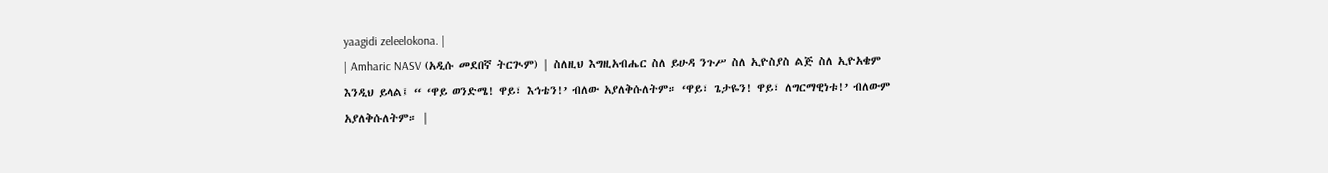yaagidi zeleelokona. |
| Amharic NASV (አዲሱ መደበኛ ትርጒም) | ስለዚህ እግዚአብሔር ስለ ይሁዳ ንጉሥ ስለ ኢዮስያስ ልጅ ስለ ኢዮአቄም እንዲህ ይላል፤ “ ‘ዋይ ወንድሜ! ዋይ፣ እኅቴን!’ ብለው አያለቅሱለትም። ‘ዋይ፣ ጌታዬን! ዋይ፣ ለግርማዊነቱ!’ ብለውም አያለቅሱለትም። |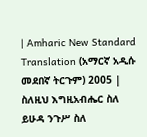| Amharic New Standard Translation (አማርኛ አዲሱ መደበኛ ትርጉም) 2005 | ስለዚህ እግዚአብሔር ስለ ይሁዳ ንጉሥ ስለ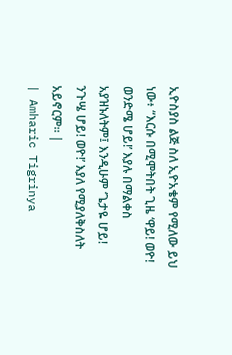ኢዮስያስ ልጅ ስለ ኢዮአቄም የሚለው ይህ ነው፥ “እርሱ በሚሞትበት ጊዜ ‘ዋይ! ወዮ! ወንድሜ ሆይ!’ እያሉ በማልቀስ አያዝኑለትም፤ እንዲሁም ‘ጌታዬ ሆይ! ንጉሤ ሆይ! ወዮ!’ እያለ የሚያለቅስለት አይኖርም። |
| Amharic Tigrinya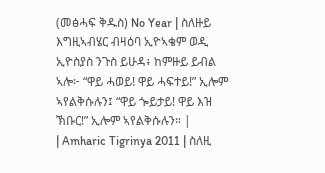(መፅሓፍ ቅዱስ) No Year | ስለዙይ እግዚኣብሄር ብዛዕባ ኢዮኣቄም ወዲ ኢዮስያስ ንጉስ ይሁዳ፥ ከምዙይ ይብል ኣሎ፦ “ዋይ ሓወይ! ዋይ ሓፍተይ!” ኢሎም ኣየልቅሱሉን፤ “ዋይ ጐይታይ! ዋይ እዝ ኽቡር!” ኢሎም ኣየልቅሱሉን። |
| Amharic Tigrinya 2011 | ስለዚ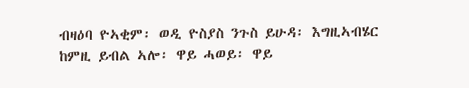ብዛዕባ ዮኣቂም፡ ወዲ ዮስያስ ንጉስ ይሁዳ፡ እግዚኣብሄር ከምዚ ይብል ኣሎ፡ ዋይ ሓወይ፡ ዋይ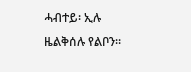ሓብተይ፡ ኢሉ ዜልቅሰሉ የልቦን።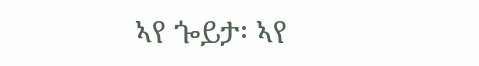ኣየ ጐይታ፡ ኣየ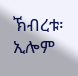ኽብረቱ፡ ኢሎም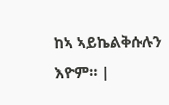ከኣ ኣይኬልቅሱሉን እዮም። |